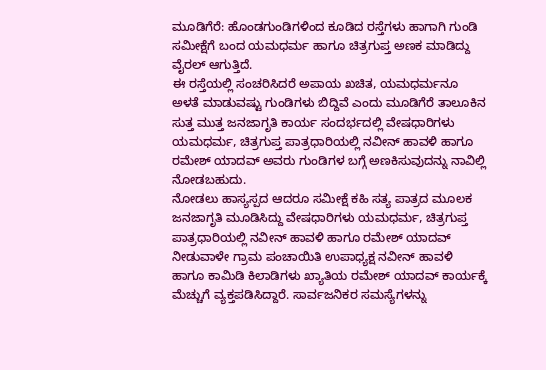ಮೂಡಿಗೆರೆ: ಹೊಂಡಗುಂಡಿಗಳಿಂದ ಕೂಡಿದ ರಸ್ತೆಗಳು ಹಾಗಾಗಿ ಗುಂಡಿ ಸಮೀಕ್ಷೆಗೆ ಬಂದ ಯಮಧರ್ಮ ಹಾಗೂ ಚಿತ್ರಗುಪ್ತ ಅಣಕ ಮಾಡಿದ್ದು ವೈರಲ್ ಆಗುತ್ತಿದೆ.
ಈ ರಸ್ತೆಯಲ್ಲಿ ಸಂಚರಿಸಿದರೆ ಅಪಾಯ ಖಚಿತ, ಯಮಧರ್ಮನೂ ಅಳತೆ ಮಾಡುವಷ್ಟು ಗುಂಡಿಗಳು ಬಿದ್ದಿವೆ ಎಂದು ಮೂಡಿಗೆರೆ ತಾಲೂಕಿನ ಸುತ್ತ ಮುತ್ತ ಜನಜಾಗೃತಿ ಕಾರ್ಯ ಸಂದರ್ಭದಲ್ಲಿ ವೇಷಧಾರಿಗಳು ಯಮಧರ್ಮ, ಚಿತ್ರಗುಪ್ತ ಪಾತ್ರಧಾರಿಯಲ್ಲಿ ನವೀನ್ ಹಾವಳಿ ಹಾಗೂ ರಮೇಶ್ ಯಾದವ್ ಅವರು ಗುಂಡಿಗಳ ಬಗ್ಗೆ ಅಣಕಿಸುವುದನ್ನು ನಾವಿಲ್ಲಿ ನೋಡಬಹುದು.
ನೋಡಲು ಹಾಸ್ಯಸ್ಪದ ಆದರೂ ಸಮೀಕ್ಷೆ ಕಹಿ ಸತ್ಯ ಪಾತ್ರದ ಮೂಲಕ ಜನಜಾಗೃತಿ ಮೂಡಿಸಿದ್ದು ವೇಷಧಾರಿಗಳು ಯಮಧರ್ಮ, ಚಿತ್ರಗುಪ್ತ ಪಾತ್ರಧಾರಿಯಲ್ಲಿ ನವೀನ್ ಹಾವಳಿ ಹಾಗೂ ರಮೇಶ್ ಯಾದವ್
ನೀಡುವಾಳೇ ಗ್ರಾಮ ಪಂಚಾಯಿತಿ ಉಪಾಧ್ಯಕ್ಷ ನವೀನ್ ಹಾವಳಿ ಹಾಗೂ ಕಾಮಿಡಿ ಕಿಲಾಡಿಗಳು ಖ್ಯಾತಿಯ ರಮೇಶ್ ಯಾದವ್ ಕಾರ್ಯಕ್ಕೆ ಮೆಚ್ಚುಗೆ ವ್ಯಕ್ತಪಡಿಸಿದ್ದಾರೆ. ಸಾರ್ವಜನಿಕರ ಸಮಸ್ಯೆಗಳನ್ನು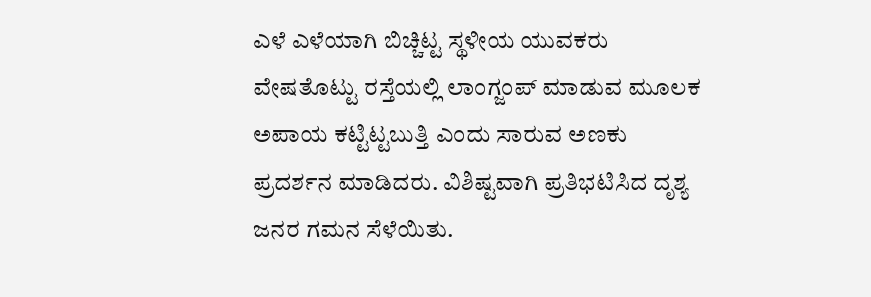ಎಳೆ ಎಳೆಯಾಗಿ ಬಿಚ್ಚಿಟ್ಟ ಸ್ಥಳೀಯ ಯುವಕರು ವೇಷತೊಟ್ಟು ರಸ್ತೆಯಲ್ಲಿ ಲಾಂಗ್ಜಂಪ್ ಮಾಡುವ ಮೂಲಕ ಅಪಾಯ ಕಟ್ಟಿಟ್ಟಬುತ್ತಿ ಎಂದು ಸಾರುವ ಅಣಕು ಪ್ರದರ್ಶನ ಮಾಡಿದರು. ವಿಶಿಷ್ಟವಾಗಿ ಪ್ರತಿಭಟಿಸಿದ ದೃಶ್ಯ ಜನರ ಗಮನ ಸೆಳೆಯಿತು.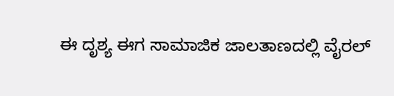ಈ ದೃಶ್ಯ ಈಗ ಸಾಮಾಜಿಕ ಜಾಲತಾಣದಲ್ಲಿ ವೈರಲ್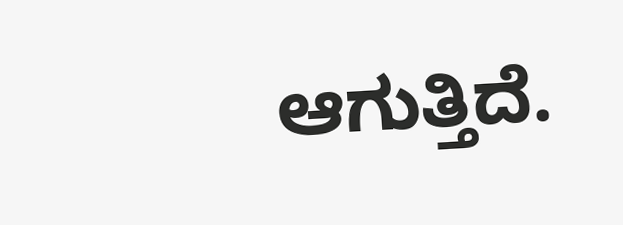ಆಗುತ್ತಿದೆ.